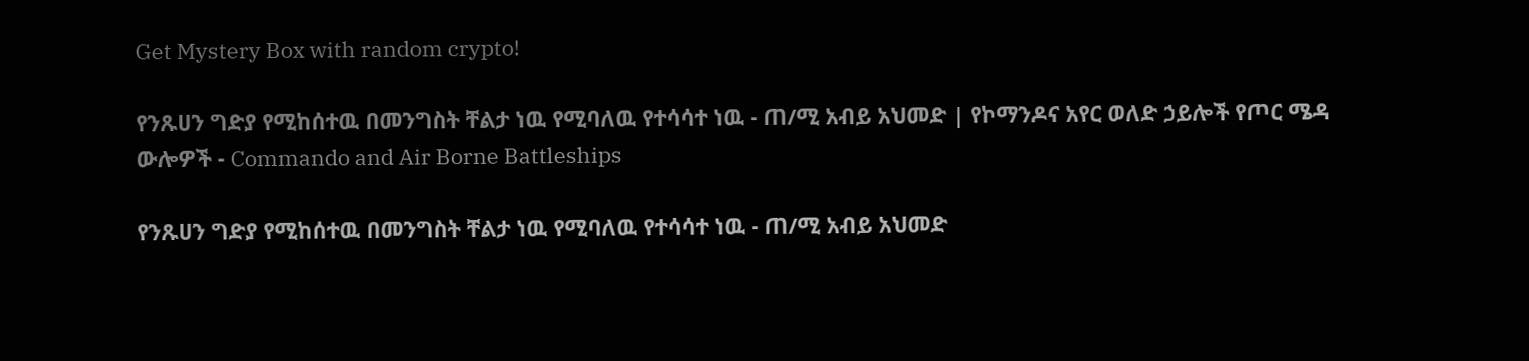Get Mystery Box with random crypto!

የንጹሀን ግድያ የሚከሰተዉ በመንግስት ቸልታ ነዉ የሚባለዉ የተሳሳተ ነዉ - ጠ/ሚ አብይ አህመድ | የኮማንዶና አየር ወለድ ኃይሎች የጦር ሜዳ ውሎዎች - Commando and Air Borne Battleships

የንጹሀን ግድያ የሚከሰተዉ በመንግስት ቸልታ ነዉ የሚባለዉ የተሳሳተ ነዉ - ጠ/ሚ አብይ አህመድ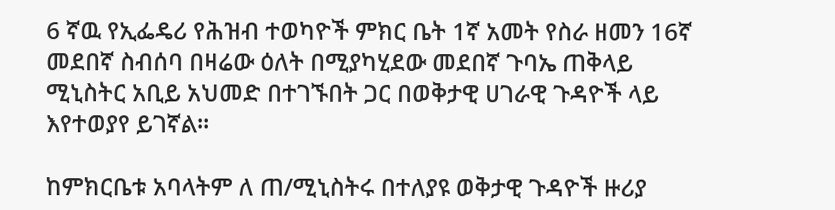6 ኛዉ የኢፌዴሪ የሕዝብ ተወካዮች ምክር ቤት 1ኛ አመት የስራ ዘመን 16ኛ መደበኛ ስብሰባ በዛሬው ዕለት በሚያካሂደው መደበኛ ጉባኤ ጠቅላይ ሚኒስትር አቢይ አህመድ በተገኙበት ጋር በወቅታዊ ሀገራዊ ጉዳዮች ላይ እየተወያየ ይገኛል።

ከምክርቤቱ አባላትም ለ ጠ/ሚኒስትሩ በተለያዩ ወቅታዊ ጉዳዮች ዙሪያ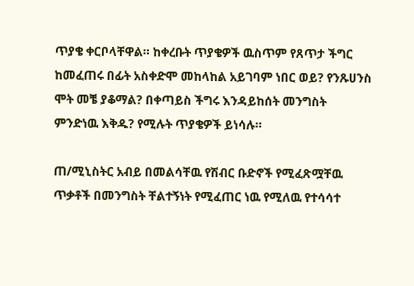ጥያቄ ቀርቦላቸዋል። ከቀረቡት ጥያቄዎች ዉስጥም የጸጥታ ችግር ከመፈጠሩ በፊት አስቀድሞ መከላከል አይገባም ነበር ወይ? የንጹሀንስ ሞት መቼ ያቆማል? በቀጣይስ ችግሩ እንዳይከሰት መንግስት ምንድነዉ እቅዱ? የሚሉት ጥያቄዎች ይነሳሉ።

ጠ/ሚኒስትር አብይ በመልሳቸዉ የሽብር ቡድኖች የሚፈጽሟቸዉ ጥቃቶች በመንግስት ቸልተኝነት የሚፈጠር ነዉ የሚለዉ የተሳሳተ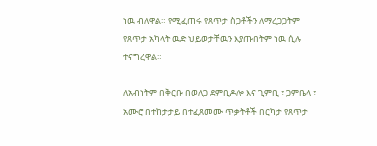ነዉ ብለዋል። የሚፈጠሩ የጸጥታ ስጋቶችን ለማረጋጋትም የጸጥታ አካላት ዉድ ህይወታቸዉን እያጡበትም ነዉ ሲሉ ተናግረዋል።

ለአብነትም በቅርቡ በወለጋ ደምቢዶሎ እና ጊምቢ ፣ ጋምቤላ ፣ አሙሮ በተከታታይ በተፈጸመሙ ጥቃትቶች በርካታ የጸጥታ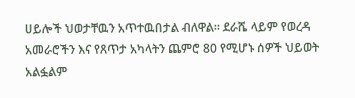ሀይሎች ህወታቸዉን አጥተዉበታል ብለዋል። ደራሼ ላይም የወረዳ አመራሮችን እና የጸጥታ አካላትን ጨምሮ 80 የሚሆኑ ሰዎች ህይወት አልፏልም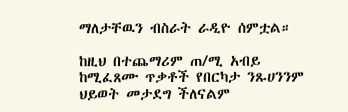ማለታቸዉን ብስራት ራዲዮ ሰምቷል።

ከዚህ በተጨማሪም ጠ/ሚ አብይ ከሚፈጸሙ ጥቃቶች የበርካታ ንጹሀንንም ህይወት መታደግ ችለናልም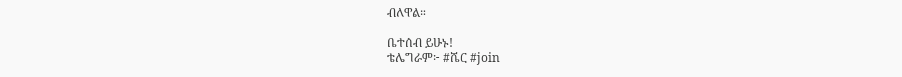ብለዋል።

ቤተሰብ ይሁኑ!
ቴሌግራም፦ #ሼር #join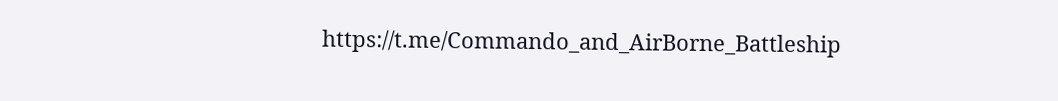https://t.me/Commando_and_AirBorne_Battleship